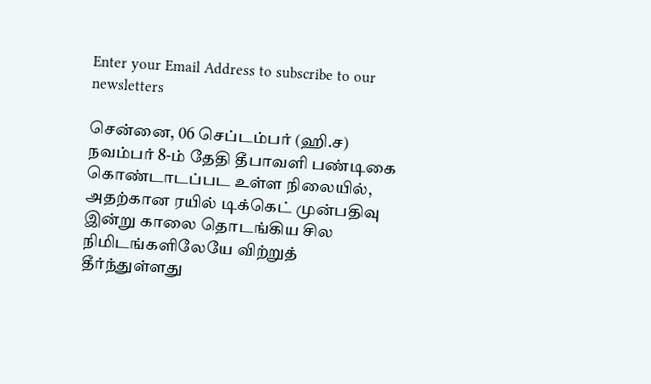Enter your Email Address to subscribe to our newsletters

சென்னை, 06 செப்டம்பர் (ஹி.ச)
நவம்பர் 8-ம் தேதி தீபாவளி பண்டிகை கொண்டாடப்பட உள்ள நிலையில், அதற்கான ரயில் டிக்கெட் முன்பதிவு இன்று காலை தொடங்கிய சில நிமிடங்களிலேயே விற்றுத் தீர்ந்துள்ளது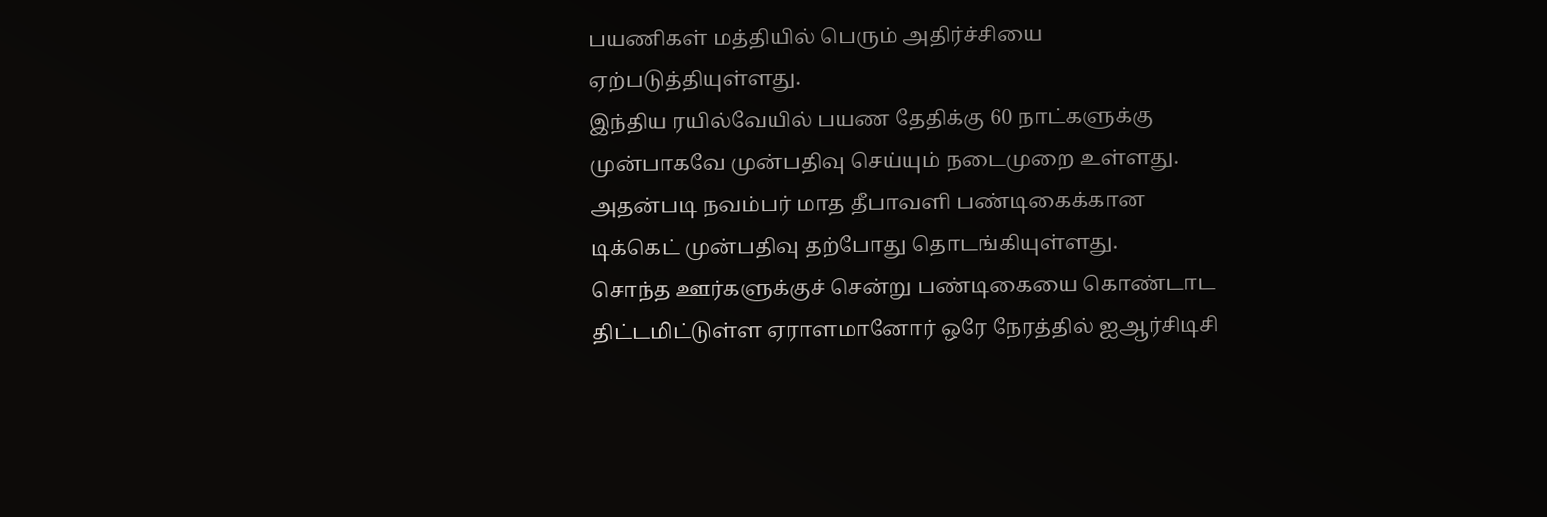பயணிகள் மத்தியில் பெரும் அதிர்ச்சியை ஏற்படுத்தியுள்ளது.
இந்திய ரயில்வேயில் பயண தேதிக்கு 60 நாட்களுக்கு முன்பாகவே முன்பதிவு செய்யும் நடைமுறை உள்ளது. அதன்படி நவம்பர் மாத தீபாவளி பண்டிகைக்கான டிக்கெட் முன்பதிவு தற்போது தொடங்கியுள்ளது.
சொந்த ஊர்களுக்குச் சென்று பண்டிகையை கொண்டாட திட்டமிட்டுள்ள ஏராளமானோர் ஒரே நேரத்தில் ஐஆர்சிடிசி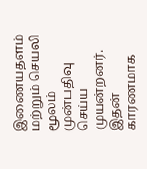இணையதளம் மற்றும் செயலி மூலம் முன்பதிவு செய்ய முயன்றனர்.
இதன் காரணமாக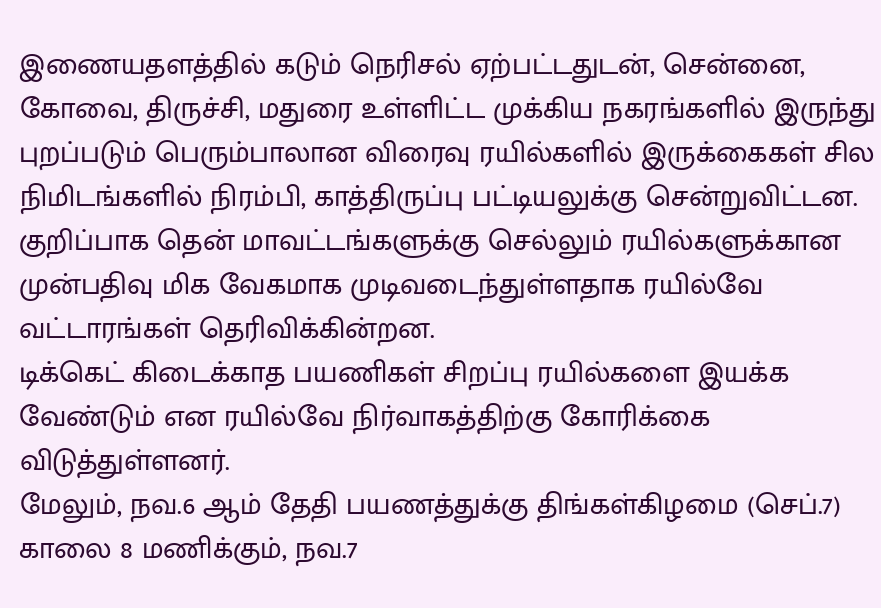இணையதளத்தில் கடும் நெரிசல் ஏற்பட்டதுடன், சென்னை, கோவை, திருச்சி, மதுரை உள்ளிட்ட முக்கிய நகரங்களில் இருந்து புறப்படும் பெரும்பாலான விரைவு ரயில்களில் இருக்கைகள் சில நிமிடங்களில் நிரம்பி, காத்திருப்பு பட்டியலுக்கு சென்றுவிட்டன. குறிப்பாக தென் மாவட்டங்களுக்கு செல்லும் ரயில்களுக்கான முன்பதிவு மிக வேகமாக முடிவடைந்துள்ளதாக ரயில்வே வட்டாரங்கள் தெரிவிக்கின்றன.
டிக்கெட் கிடைக்காத பயணிகள் சிறப்பு ரயில்களை இயக்க வேண்டும் என ரயில்வே நிர்வாகத்திற்கு கோரிக்கை விடுத்துள்ளனர்.
மேலும், நவ.6 ஆம் தேதி பயணத்துக்கு திங்கள்கிழமை (செப்.7) காலை 8 மணிக்கும், நவ.7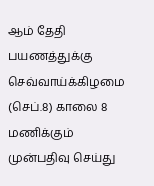ஆம் தேதி பயணத்துக்கு செவ்வாய்க்கிழமை (செப்.8) காலை 8 மணிக்கும் முன்பதிவு செய்து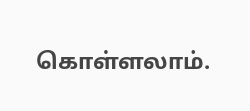கொள்ளலாம்.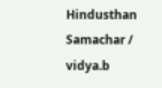Hindusthan Samachar / vidya.b